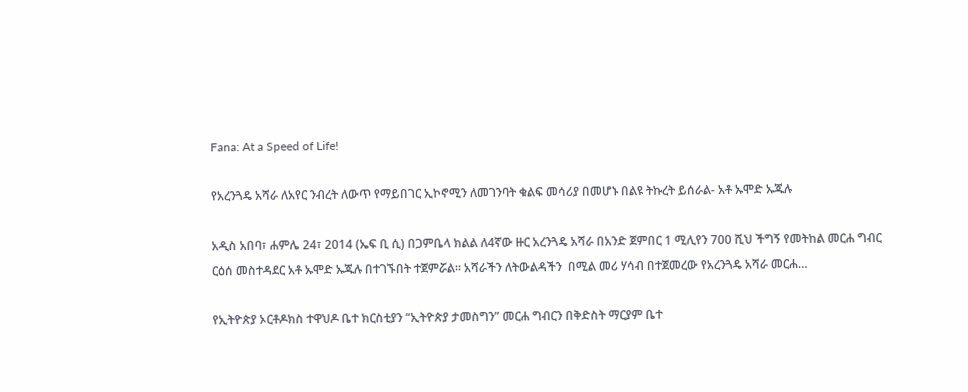Fana: At a Speed of Life!

የአረንጓዴ አሻራ ለአየር ንብረት ለውጥ የማይበገር ኢኮኖሚን ለመገንባት ቁልፍ መሳሪያ በመሆኑ በልዩ ትኩረት ይሰራል- አቶ ኡሞድ ኡጁሉ

አዲስ አበባ፣ ሐምሌ 24፣ 2014 (ኤፍ ቢ ሲ) በጋምቤላ ክልል ለ4ኛው ዙር አረንጓዴ አሻራ በአንድ ጀምበር 1 ሚሊየን 700 ሺህ ችግኝ የመትከል መርሐ ግብር ርዕሰ መስተዳደር አቶ ኡሞድ ኡጁሉ በተገኙበት ተጀምሯል፡፡ አሻራችን ለትውልዳችን  በሚል መሪ ሃሳብ በተጀመረው የአረንጓዴ አሻራ መርሐ…

የኢትዮጵያ ኦርቶዶክስ ተዋህዶ ቤተ ክርስቲያን “ኢትዮጵያ ታመስግን” መርሐ ግብርን በቅድስት ማርያም ቤተ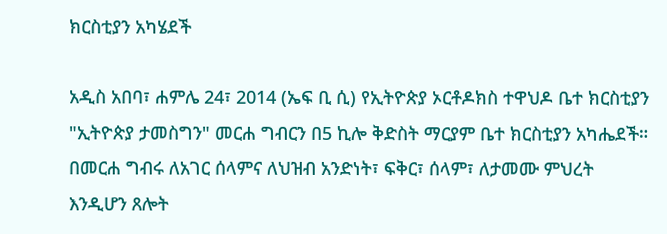ክርስቲያን አካሄደች

አዲስ አበባ፣ ሐምሌ 24፣ 2014 (ኤፍ ቢ ሲ) የኢትዮጵያ ኦርቶዶክስ ተዋህዶ ቤተ ክርስቲያን "ኢትዮጵያ ታመስግን" መርሐ ግብርን በ5 ኪሎ ቅድስት ማርያም ቤተ ክርስቲያን አካሔደች። በመርሐ ግብሩ ለአገር ሰላምና ለህዝብ አንድነት፣ ፍቅር፣ ሰላም፣ ለታመሙ ምህረት እንዲሆን ጸሎት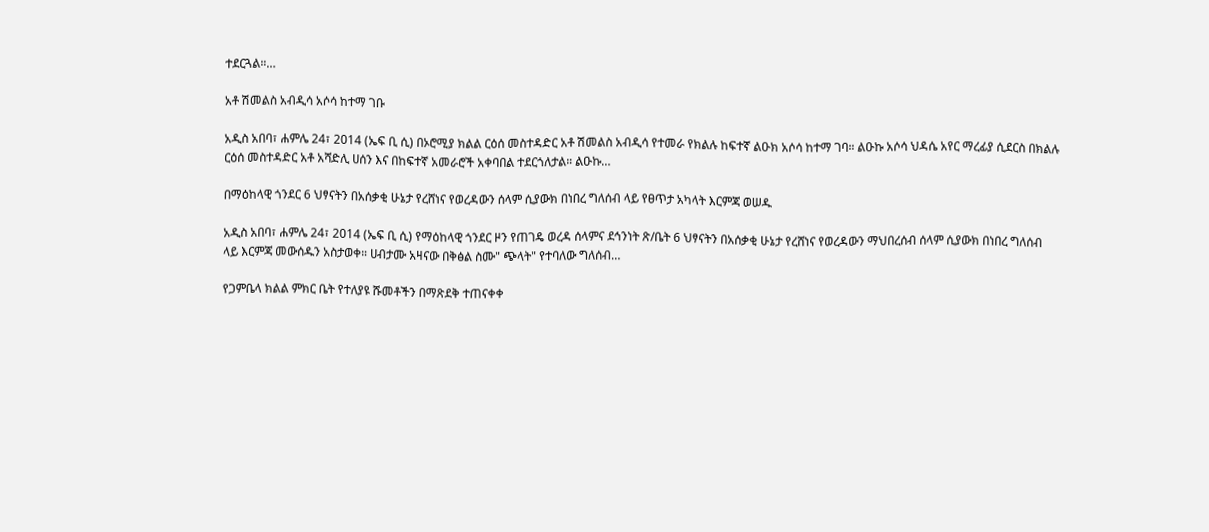ተደርጓል።…

አቶ ሽመልስ አብዲሳ አሶሳ ከተማ ገቡ

አዲስ አበባ፣ ሐምሌ 24፣ 2014 (ኤፍ ቢ ሲ) በኦሮሚያ ክልል ርዕሰ መስተዳድር አቶ ሽመልስ አብዲሳ የተመራ የክልሉ ከፍተኛ ልዑክ አሶሳ ከተማ ገባ። ልዑኩ አሶሳ ህዳሴ አየር ማረፊያ ሲደርስ በክልሉ ርዕሰ መስተዳድር አቶ አሻድሊ ሀሰን እና በከፍተኛ አመራሮች አቀባበል ተደርጎለታል። ልዑኩ…

በማዕከላዊ ጎንደር 6 ህፃናትን በአሰቃቂ ሁኔታ የረሸነና የወረዳውን ሰላም ሲያውክ በነበረ ግለሰብ ላይ የፀጥታ አካላት እርምጃ ወሠዱ

አዲስ አበባ፣ ሐምሌ 24፣ 2014 (ኤፍ ቢ ሲ) የማዕከላዊ ጎንደር ዞን የጠገዴ ወረዳ ሰላምና ደኅንነት ጽ/ቤት 6 ህፃናትን በአሰቃቂ ሁኔታ የረሸነና የወረዳውን ማህበረሰብ ሰላም ሲያውክ በነበረ ግለሰብ ላይ እርምጃ መውሰዱን አስታወቀ። ሀብታሙ አዛናው በቅፅል ስሙ" ጭላት" የተባለው ግለሰብ…

የጋምቤላ ክልል ምክር ቤት የተለያዩ ሹመቶችን በማጽደቅ ተጠናቀቀ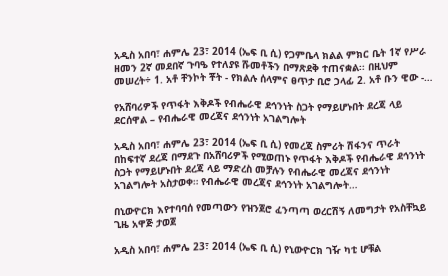አዲስ አበባ፣ ሐምሌ 23፣ 2014 (ኤፍ ቢ ሲ) የጋምቤላ ክልል ምክር ቤት 1ኛ የሥራ ዘመን 2ኛ መደበኛ ጉባዔ የተለያዩ ሹመቶችን በማጽደቅ ተጠናቋል፡፡ በዚህም መሠረት÷ 1. አቶ ቸንኮት ቾት - የክልሉ ሰላምና ፀጥታ ቢሮ ኃላፊ 2. አቶ ቡን ዊው -…

የአሸባሪዎች የጥፋት እቅዶች የብሔራዊ ደኅንነት ስጋት የማይሆኑበት ደረጃ ላይ ደርሰዋል – የብሔራዊ መረጃና ደኅንነት አገልግሎት

አዲስ አበባ፣ ሐምሌ 23፣ 2014 (ኤፍ ቢ ሲ) የመረጃ ስምሪት ሽፋንና ጥራት በከፍተኛ ደረጃ በማደጉ በአሸባሪዎች የሚወጠኑ የጥፋት እቅዶች የብሔራዊ ደኅንነት ስጋት የማይሆኑበት ደረጃ ላይ ማድረስ መቻሉን የብሔራዊ መረጃና ደኅንነት አገልግሎት አስታወቀ። የብሔራዊ መረጃና ደኅንነት አገልግሎት…

በኒውዮርክ እየተባባሰ የመጣውን የዝንጀሮ ፈንጣጣ ወረርሽኝ ለመግታት የአስቸኳይ ጊዜ አዋጅ ታወጀ

አዲስ አበባ፣ ሐምሌ 23፣ 2014 (ኤፍ ቢ ሲ) የኒውዮርክ ገዥ ካቲ ሆቹል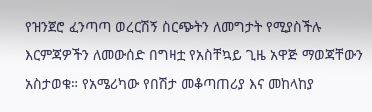የዝንጀሮ ፈንጣጣ ወረርሽኝ ስርጭትን ለመግታት የሚያስችሉ እርምጃዎችን ለመውሰድ በግዛቷ የአስቸኳይ ጊዜ አዋጅ ማወጃቸውን አስታወቁ። የአሜሪካው የበሽታ መቆጣጠሪያ እና መከላከያ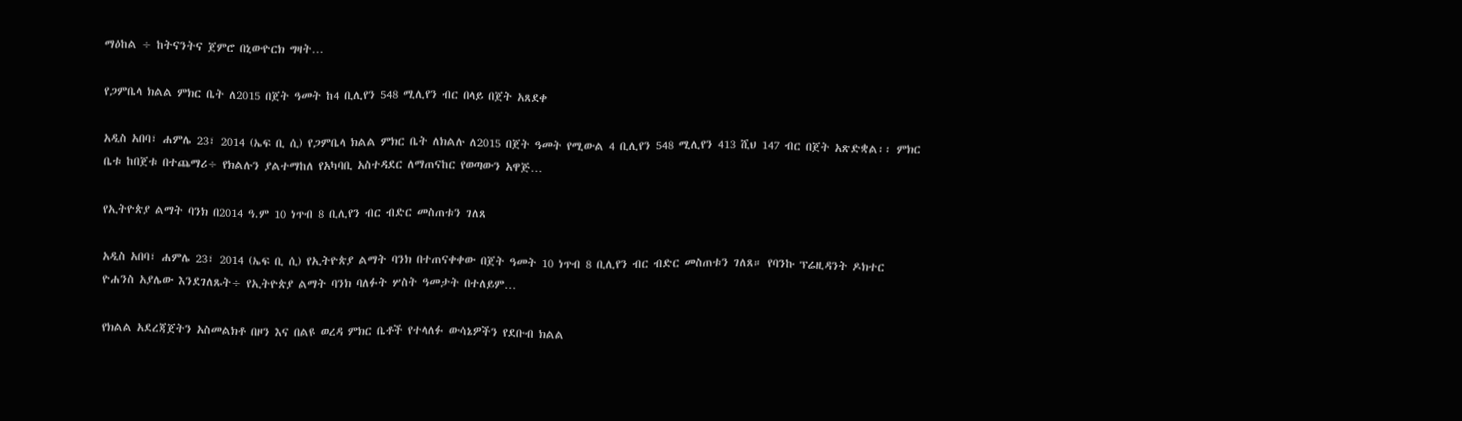ማዕከል ÷ ከትናንትና ጀምሮ በኒውዮርክ ግዛት…

የጋምቤላ ክልል ምክር ቤት ለ2015 በጀት ዓመት ከ4 ቢሊየን 548 ሚሊየን ብር በላይ በጀት አጸደቀ

አዲስ አበባ፣ ሐምሌ 23፣ 2014 (ኤፍ ቢ ሲ) የጋምቤላ ክልል ምክር ቤት ለክልሉ ለ2015 በጀት ዓመት የሚውል 4 ቢሊየን 548 ሚሊየን 413 ሺህ 147 ብር በጀት አጽድቋል፡፡ ምክር ቤቱ ከበጀቱ በተጨማሪ÷ የክልሉን ያልተማከለ የአካባቢ አስተዳደር ለማጠናከር የወጣውን አዋጅ…

የኢትዮጵያ ልማት ባንክ በ2014 ዓ.ም 10 ነጥብ 8 ቢሊየን ብር ብድር መስጠቱን ገለጸ

አዲስ አበባ፣ ሐምሌ 23፣ 2014 (ኤፍ ቢ ሲ) የኢትዮጵያ ልማት ባንክ በተጠናቀቀው በጀት ዓመት 10 ነጥብ 8 ቢሊየን ብር ብድር መስጠቱን ገለጸ። የባንኩ ፕሬዚዳንት ዶክተር ዮሐንስ አያሌው እንደገለጹት÷ የኢትዮጵያ ልማት ባንክ ባለፉት ሦስት ዓመታት በተለይም…

የክልል አደረጃጀትን አስመልክቶ በዞን እና በልዩ ወረዳ ምክር ቤቶች የተላለፉ ውሳኔዎችን የደቡብ ክልል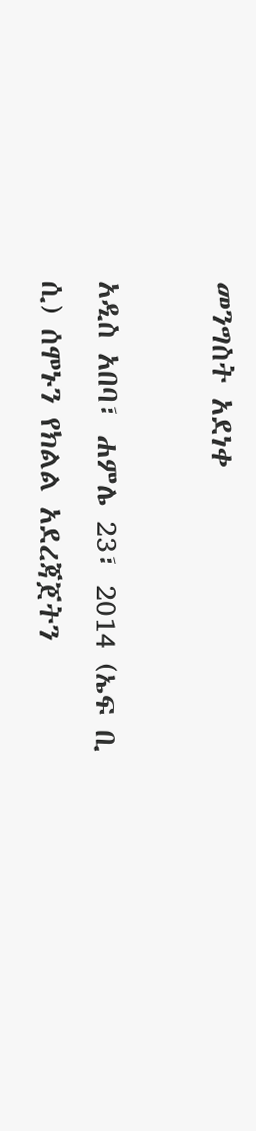መንግስት አደነቀ

አዲስ አበባ፣ ሐምሌ 23፣ 2014 (ኤፍ ቢ ሲ) ሰሞኑን የክልል አደረጃጀትን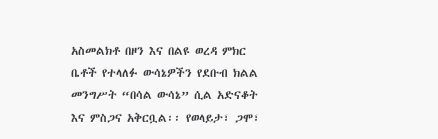አስመልክቶ በዞን እና በልዩ ወረዳ ምክር ቤቶች የተላለፉ ውሳኔዎችን የደቡብ ክልል መንግሥት “በሳል ውሳኔ” ሲል አድናቆት እና ምስጋና አቅርቧል፡፡ የወላይታ፣ ጋሞ፣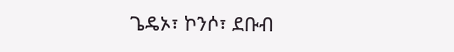ጌዴኦ፣ ኮንሶ፣ ደቡብ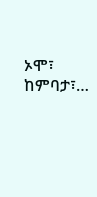ኦሞ፣ ከምባታ፣…